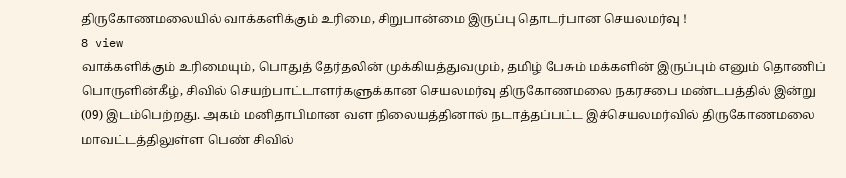திருகோணமலையில் வாக்களிக்கும் உரிமை, சிறுபான்மை இருப்பு தொடர்பான செயலமர்வு !
8 view
வாக்களிக்கும் உரிமையும், பொதுத் தேர்தலின் முக்கியத்துவமும், தமிழ் பேசும் மக்களின் இருப்பும் எனும் தொணிப் பொருளின்கீழ், சிவில் செயற்பாட்டாளர்களுக்கான செயலமர்வு திருகோணமலை நகரசபை மண்டபத்தில் இன்று (09) இடம்பெற்றது. அகம் மனிதாபிமான வள நிலையத்தினால் நடாத்தப்பட்ட இச்செயலமர்வில் திருகோணமலை மாவட்டத்திலுள்ள பெண் சிவில்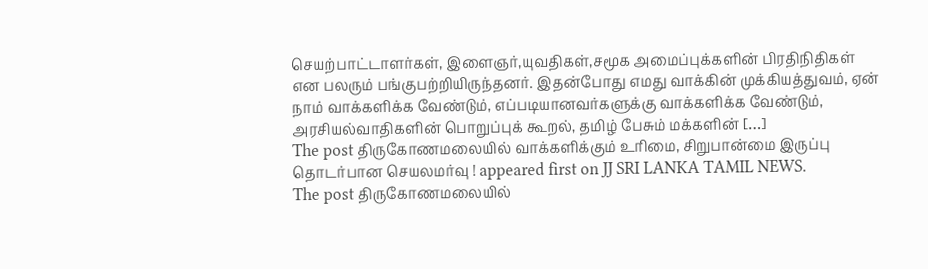செயற்பாட்டாளர்கள், இளைஞர்,யுவதிகள்,சமூக அமைப்புக்களின் பிரதிநிதிகள் என பலரும் பங்குபற்றியிருந்தனர். இதன்போது எமது வாக்கின் முக்கியத்துவம், ஏன் நாம் வாக்களிக்க வேண்டும், எப்படியானவர்களுக்கு வாக்களிக்க வேண்டும், அரசியல்வாதிகளின் பொறுப்புக் கூறல், தமிழ் பேசும் மக்களின் […]
The post திருகோணமலையில் வாக்களிக்கும் உரிமை, சிறுபான்மை இருப்பு தொடர்பான செயலமர்வு ! appeared first on JJ SRI LANKA TAMIL NEWS.
The post திருகோணமலையில்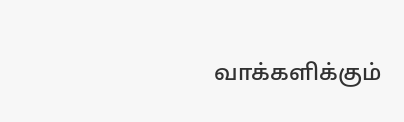வாக்களிக்கும்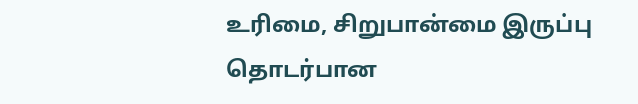உரிமை, சிறுபான்மை இருப்பு தொடர்பான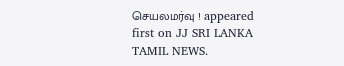செயலமர்வு ! appeared first on JJ SRI LANKA TAMIL NEWS.